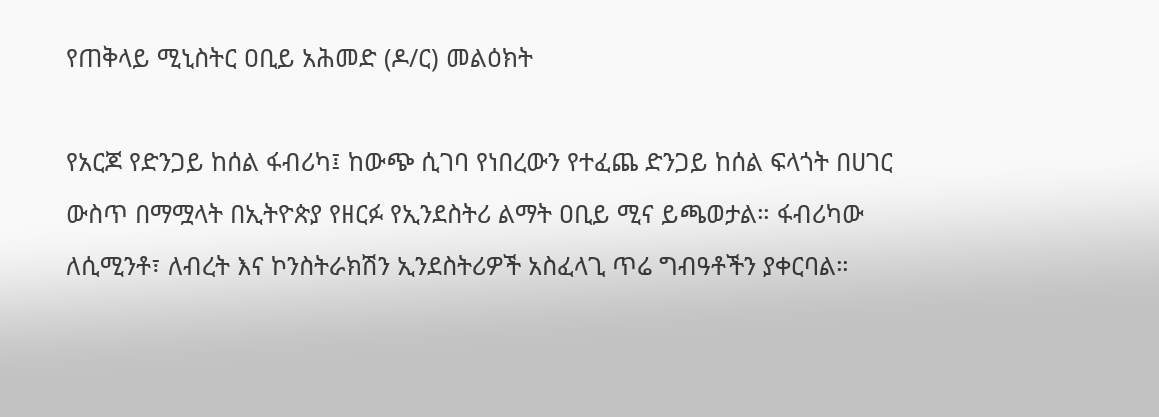የጠቅላይ ሚኒስትር ዐቢይ አሕመድ (ዶ/ር) መልዕክት

የአርጆ የድንጋይ ከሰል ፋብሪካ፤ ከውጭ ሲገባ የነበረውን የተፈጨ ድንጋይ ከሰል ፍላጎት በሀገር ውስጥ በማሟላት በኢትዮጵያ የዘርፉ የኢንደስትሪ ልማት ዐቢይ ሚና ይጫወታል። ፋብሪካው ለሲሚንቶ፣ ለብረት እና ኮንስትራክሽን ኢንደስትሪዎች አስፈላጊ ጥሬ ግብዓቶችን ያቀርባል።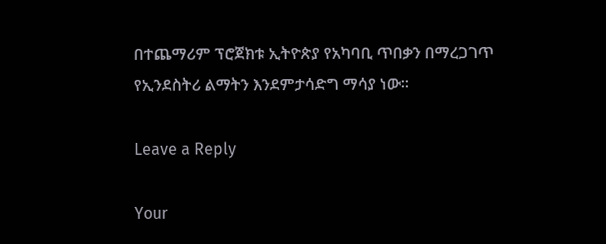በተጨማሪም ፕሮጀክቱ ኢትዮጵያ የአካባቢ ጥበቃን በማረጋገጥ የኢንደስትሪ ልማትን እንደምታሳድግ ማሳያ ነው።

Leave a Reply

Your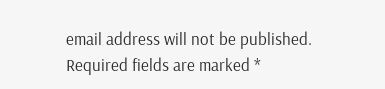email address will not be published. Required fields are marked *